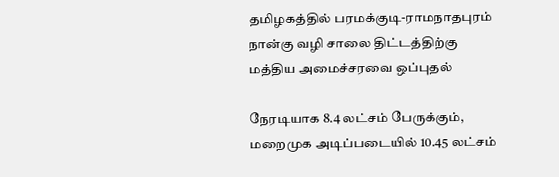தமிழகத்தில் பரமக்குடி-ராமநாதபுரம் நான்கு வழி சாலை திட்டத்திற்கு மத்திய அமைச்சரவை ஒப்புதல்

நேரடியாக 8.4 லட்சம் பேருக்கும், மறைமுக அடிப்படையில் 10.45 லட்சம்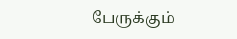பேருக்கும்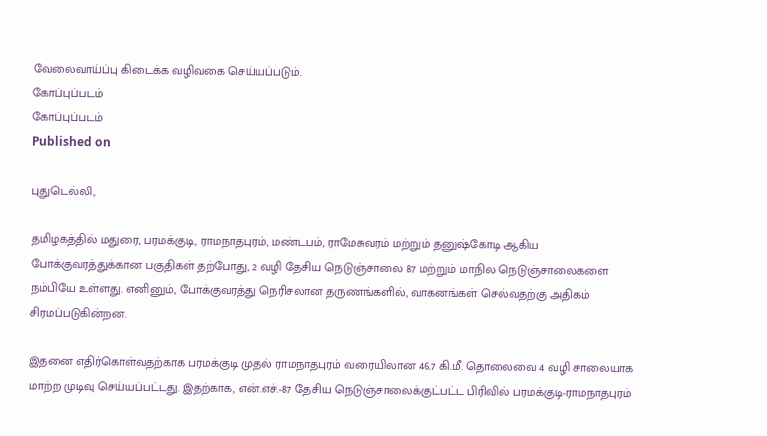வேலைவாய்ப்பு கிடைக்க வழிவகை செய்யப்படும்.
கோப்புப்படம்
கோப்புப்படம்
Published on

புதுடெல்லி,

தமிழகத்தில் மதுரை, பரமக்குடி, ராமநாதபுரம், மண்டபம், ராமேசுவரம் மற்றும் தனுஷ்கோடி ஆகிய போக்குவரத்துக்கான பகுதிகள் தற்போது, 2 வழி தேசிய நெடுஞ்சாலை 87 மற்றும் மாநில நெடுஞ்சாலைகளை நம்பியே உள்ளது. எனினும், போக்குவரத்து நெரிசலான தருணங்களில், வாகனங்கள் செல்வதற்கு அதிகம் சிரமப்படுகின்றன.

இதனை எதிர்கொள்வதற்காக பரமக்குடி முதல் ராமநாதபுரம் வரையிலான 46.7 கி.மீ. தொலைவை 4 வழி சாலையாக மாற்ற முடிவு செய்யப்பட்டது. இதற்காக, என்.எச்.-87 தேசிய நெடுஞ்சாலைக்குட்பட்ட பிரிவில் பரமக்குடி-ராமநாதபுரம்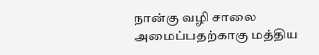நான்கு வழி சாலை அமைப்பதற்காகு மத்திய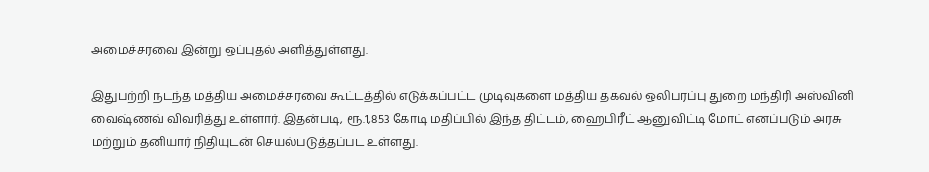அமைச்சரவை இன்று ஒப்புதல் அளித்துள்ளது.

இதுபற்றி நடந்த மத்திய அமைச்சரவை கூட்டத்தில் எடுக்கப்பட்ட முடிவுகளை மத்திய தகவல் ஒலிபரப்பு துறை மந்திரி அஸ்வினி வைஷ்ணவ் விவரித்து உள்ளார். இதன்படி, ரூ.1,853 கோடி மதிப்பில் இந்த திட்டம், ஹைபிரீட் ஆனுவிட்டி மோட் எனப்படும் அரசு மற்றும் தனியார் நிதியுடன் செயல்படுத்தப்பட உள்ளது.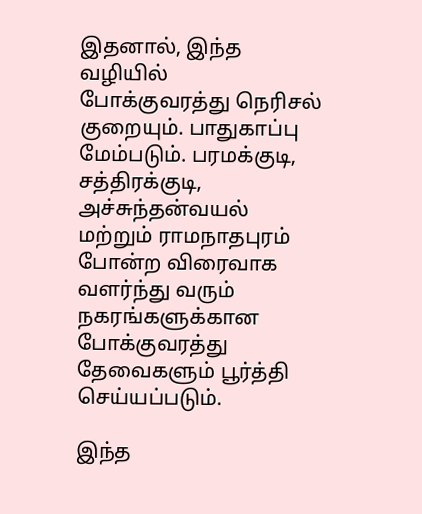இதனால், இந்த வழியில் போக்குவரத்து நெரிசல் குறையும். பாதுகாப்பு மேம்படும். பரமக்குடி, சத்திரக்குடி, அச்சுந்தன்வயல் மற்றும் ராமநாதபுரம் போன்ற விரைவாக வளர்ந்து வரும் நகரங்களுக்கான போக்குவரத்து தேவைகளும் பூர்த்தி செய்யப்படும்.

இந்த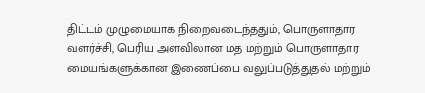திட்டம் முழுமையாக நிறைவடைந்ததும், பொருளாதார வளர்ச்சி, பெரிய அளவிலான மத மற்றும் பொருளாதார மையங்களுக்கான இணைப்பை வலுப்படுத்துதல் மற்றும்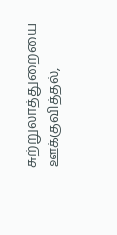சுற்றுலாத்துறையை ஊக்குவித்தல்,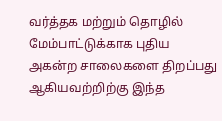வர்த்தக மற்றும் தொழில் மேம்பாட்டுக்காக புதிய அகன்ற சாலைகளை திறப்பது ஆகியவற்றிற்கு இந்த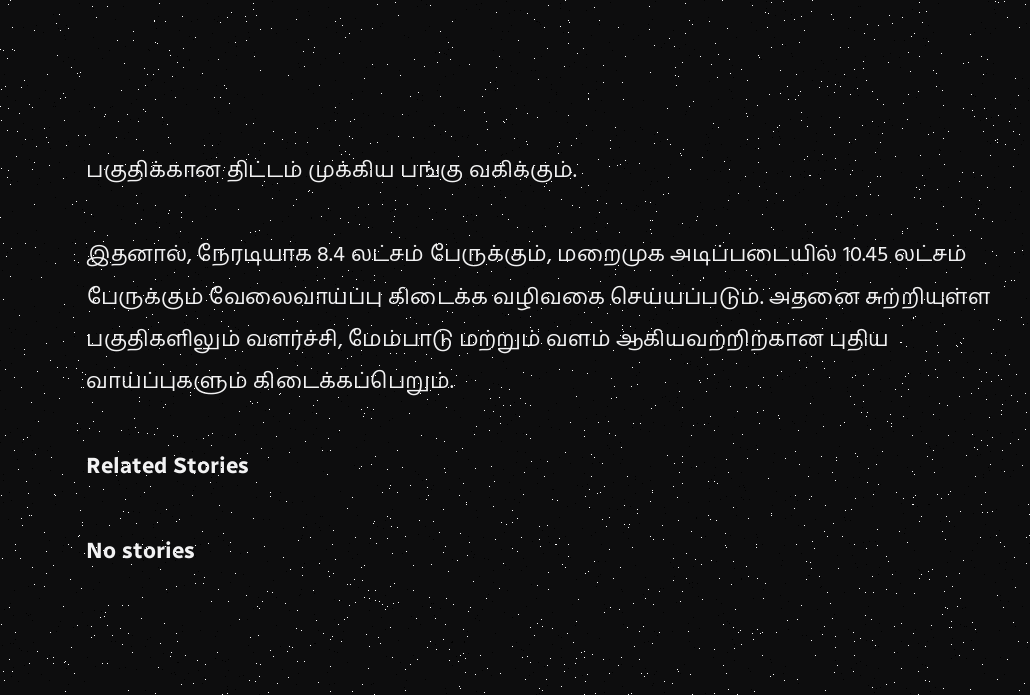பகுதிக்கான திட்டம் முக்கிய பங்கு வகிக்கும்.

இதனால், நேரடியாக 8.4 லட்சம் பேருக்கும், மறைமுக அடிப்படையில் 10.45 லட்சம் பேருக்கும் வேலைவாய்ப்பு கிடைக்க வழிவகை செய்யப்படும். அதனை சுற்றியுள்ள பகுதிகளிலும் வளர்ச்சி, மேம்பாடு மற்றும் வளம் ஆகியவற்றிற்கான புதிய வாய்ப்புகளும் கிடைக்கப்பெறும்.

Related Stories

No stories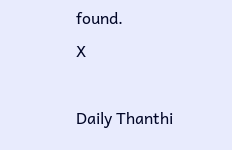found.
X

Daily Thanthi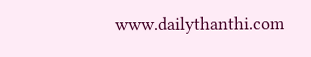www.dailythanthi.com